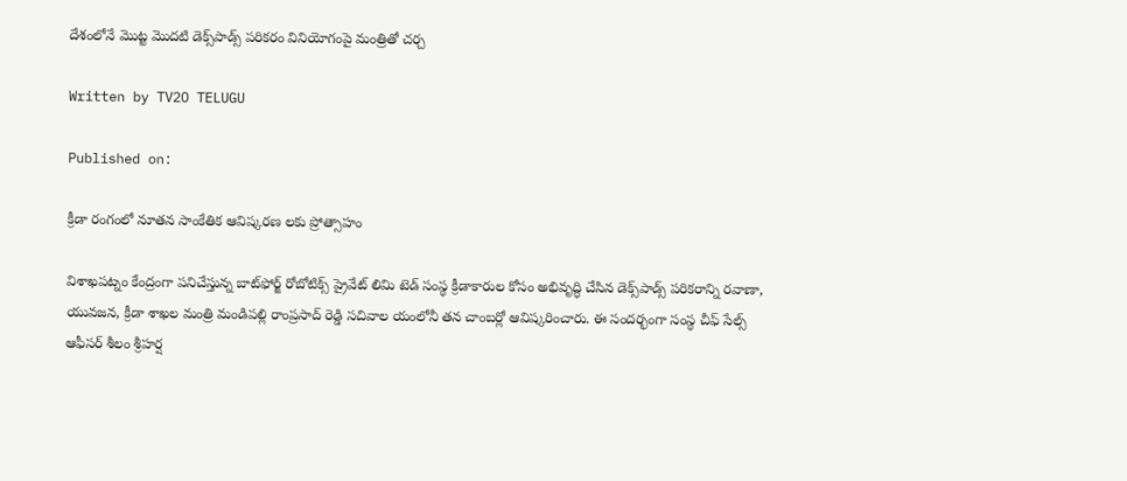దేశంలోనే మొట్ట మొదటి డెక్స్‌పాడ్స్ పరికరం వినియోగంపై మంత్రితో చర్చ

Written by TV2O TELUGU

Published on:

క్రీడా రంగంలో నూతన సాంకేతిక ఆవిష్కరణ లకు ప్రోత్సాహం

విశాఖపట్నం కేంద్రంగా పనిచేస్తున్న బాట్‌ఫోర్జ్ రోబోటిక్స్ ప్రైవేట్ లిమి టెడ్ సంస్థ క్రీడాకారుల కోసం అభివృద్ధి చేసిన డెక్స్‌పాడ్స్ పరికరాన్ని రవాణా, యువజన, క్రీడా శాఖల మంత్రి మండిపల్లి రాంప్రసాద్ రెడ్డి సచివాల యంలోనీ తన చాంబర్లో ఆవిష్కరించారు. ఈ సందర్భంగా సంస్థ చీఫ్ సేల్స్ ఆఫీసర్ శీలం శ్రీహర్ష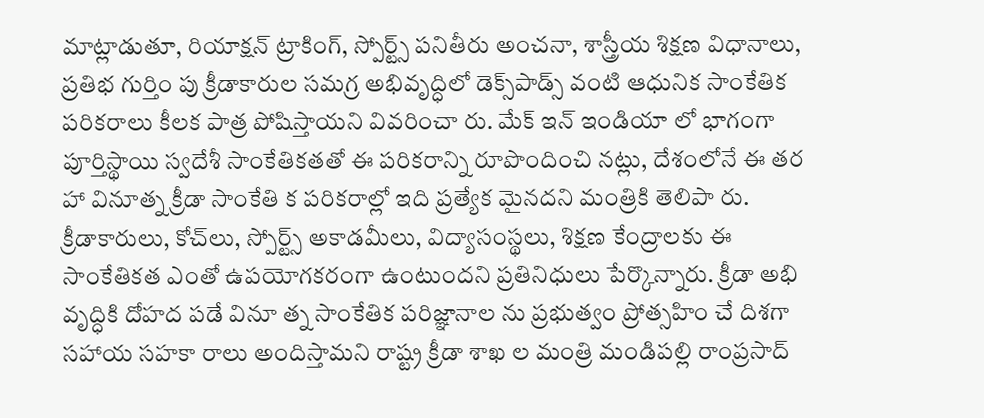మాట్లాడుతూ, రియాక్షన్ ట్రాకింగ్, స్పోర్ట్స్ పనితీరు అంచనా, శాస్త్రీయ శిక్షణ విధానాలు, ప్రతిభ గుర్తిం పు క్రీడాకారుల సమగ్ర అభివృద్ధిలో డెక్స్‌పాడ్స్ వంటి ఆధునిక సాంకేతిక పరికరాలు కీలక పాత్ర పోషిస్తాయని వివరించా రు. మేక్ ఇన్ ఇండియా లో భాగంగా పూర్తిస్థాయి స్వదేశీ సాంకేతికతతో ఈ పరికరాన్ని రూపొందించి నట్లు, దేశంలోనే ఈ తర హా వినూత్న క్రీడా సాంకేతి క పరికరాల్లో ఇది ప్రత్యేక మైనదని మంత్రికి తెలిపా రు. క్రీడాకారులు, కోచ్‌లు, స్పోర్ట్స్ అకాడమీలు, విద్యాసంస్థలు, శిక్షణ కేంద్రాలకు ఈ సాంకేతికత ఎంతో ఉపయోగకరంగా ఉంటుందని ప్రతినిధులు పేర్కొన్నారు. క్రీడా అభి వృద్ధికి దోహద పడే వినూ త్న సాంకేతిక పరిజ్ఞానాల ను ప్రభుత్వం ప్రోత్సహిం చే దిశగా సహాయ సహకా రాలు అందిస్తామని రాష్ట్ర క్రీడా శాఖ ల మంత్రి మండిపల్లి రాంప్రసాద్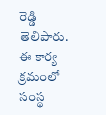రెడ్డి తెలిపారు. ఈ కార్య క్రమంలో సంస్థ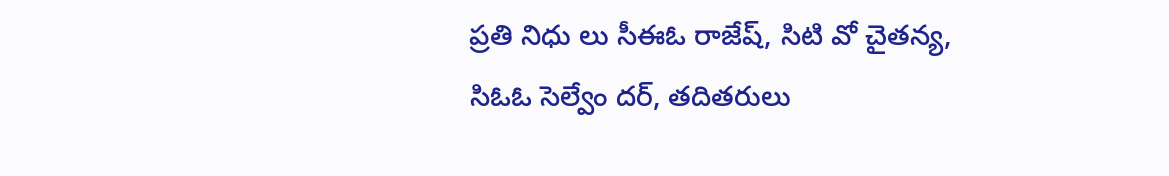ప్రతి నిధు లు సీఈఓ రాజేష్, సిటి వో చైతన్య, సిఓఓ సెల్వేం దర్, తదితరులు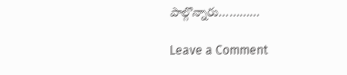పాల్గొన్నారు…………

Leave a Comment